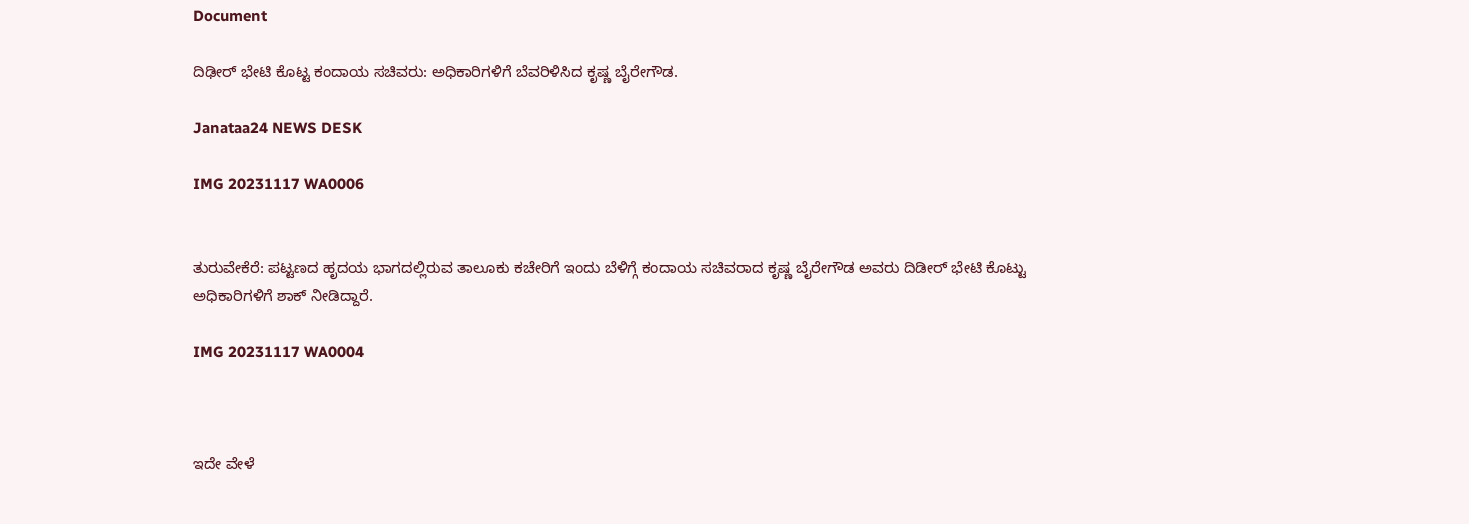Document

ದಿಢೀರ್ ಭೇಟಿ ಕೊಟ್ಟ ಕಂದಾಯ ಸಚಿವರು: ಅಧಿಕಾರಿಗಳಿಗೆ ಬೆವರಿಳಿಸಿದ ಕೃಷ್ಣ ಬೈರೇಗೌಡ.

Janataa24 NEWS DESK

IMG 20231117 WA0006


ತುರುವೇಕೆರೆ: ಪಟ್ಟಣದ ಹೃದಯ ಭಾಗದಲ್ಲಿರುವ ತಾಲೂಕು ಕಚೇರಿಗೆ ಇಂದು ಬೆಳಿಗ್ಗೆ ಕಂದಾಯ ಸಚಿವರಾದ ಕೃಷ್ಣ ಬೈರೇಗೌಡ ಅವರು ದಿಡೀರ್ ಭೇಟಿ ಕೊಟ್ಟು ಅಧಿಕಾರಿಗಳಿಗೆ ಶಾಕ್ ನೀಡಿದ್ದಾರೆ.

IMG 20231117 WA0004



ಇದೇ ವೇಳೆ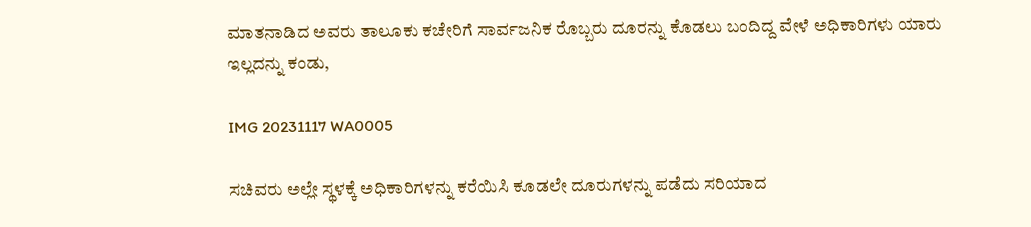ಮಾತನಾಡಿದ ಅವರು ತಾಲೂಕು ಕಚೇರಿಗೆ ಸಾರ್ವಜನಿಕ ರೊಬ್ಬರು ದೂರನ್ನು ಕೊಡಲು ಬಂದಿದ್ದ ವೇಳೆ ಅಧಿಕಾರಿಗಳು ಯಾರು ಇಲ್ಲದನ್ನು ಕಂಡು,

IMG 20231117 WA0005

ಸಚಿವರು ಅಲ್ಲೇ ಸ್ಥಳಕ್ಕೆ ಅಧಿಕಾರಿಗಳನ್ನು ಕರೆಯಿಸಿ ಕೂಡಲೇ ದೂರುಗಳನ್ನು ಪಡೆದು ಸರಿಯಾದ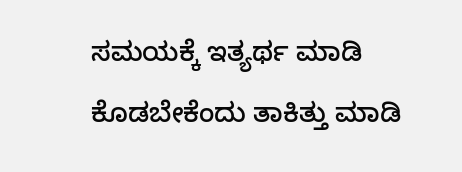ಸಮಯಕ್ಕೆ ಇತ್ಯರ್ಥ ಮಾಡಿ ಕೊಡಬೇಕೆಂದು ತಾಕಿತ್ತು ಮಾಡಿ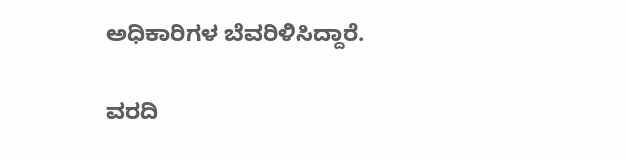ಅಧಿಕಾರಿಗಳ ಬೆವರಿಳಿಸಿದ್ದಾರೆ.

ವರದಿ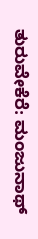ತುರುವೇಕೆರೆ: ಮಂಜುನಾಥ್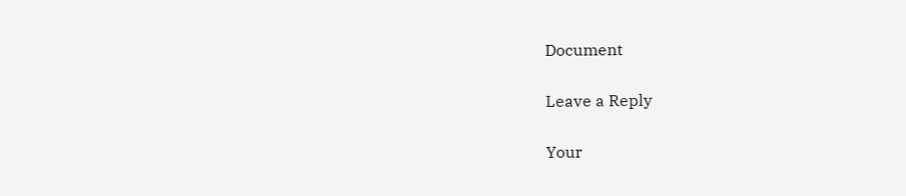Document

Leave a Reply

Your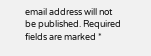email address will not be published. Required fields are marked *